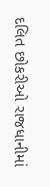દલિત છોકરીઓ રાજધાનીમાં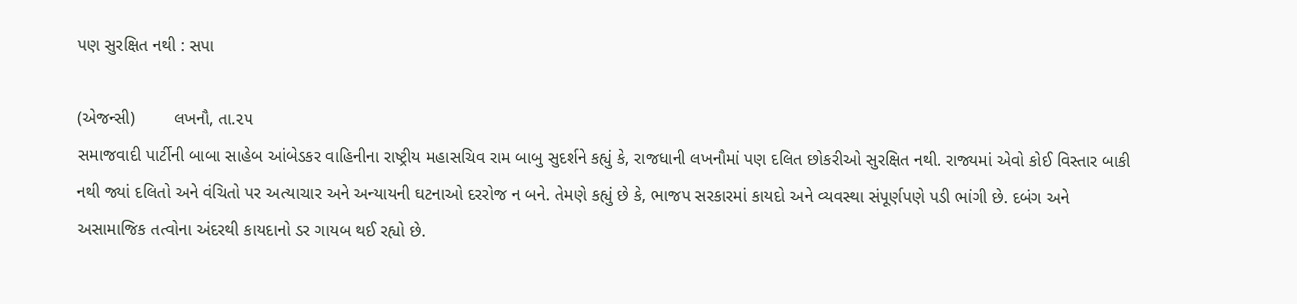પણ સુરક્ષિત નથી : સપા

(એજન્સી)        લખનૌ, તા.૨૫
સમાજવાદી પાર્ટીની બાબા સાહેબ આંબેડકર વાહિનીના રાષ્ટ્રીય મહાસચિવ રામ બાબુ સુદર્શને કહ્યું કે, રાજધાની લખનૌમાં પણ દલિત છોકરીઓ સુરક્ષિત નથી. રાજ્યમાં એવો કોઈ વિસ્તાર બાકી નથી જ્યાં દલિતો અને વંચિતો પર અત્યાચાર અને અન્યાયની ઘટનાઓ દરરોજ ન બને. તેમણે કહ્યું છે કે, ભાજપ સરકારમાં કાયદો અને વ્યવસ્થા સંપૂર્ણપણે પડી ભાંગી છે. દબંગ અને અસામાજિક તત્વોના અંદરથી કાયદાનો ડર ગાયબ થઈ રહ્યો છે.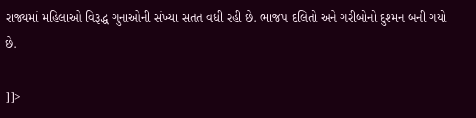રાજ્યમાં મહિલાઓ વિરૂદ્ધ ગુનાઓની સંખ્યા સતત વધી રહી છે. ભાજપ દલિતો અને ગરીબોનો દુશ્મન બની ગયો છે.

]]>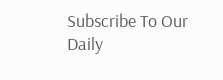Subscribe To Our Daily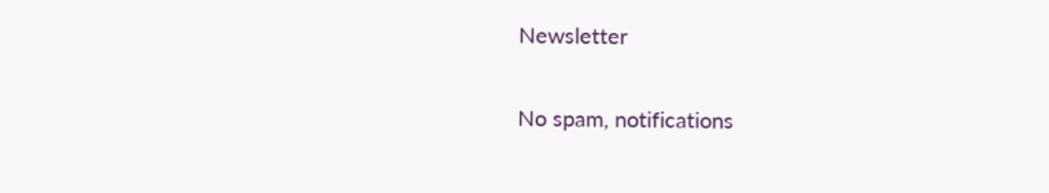Newsletter

No spam, notifications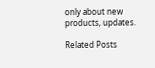only about new products, updates.

Related Posts